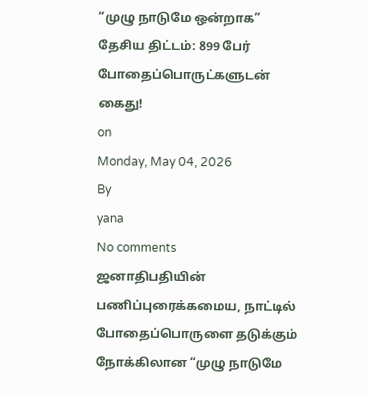“முழு நாடுமே ஒன்றாக” தேசிய திட்டம்: 899 பேர் போதைப்பொருட்களுடன் கைது!
on
Monday, May 04, 2026
By
yana
No comments
ஜனாதிபதியின் பணிப்புரைக்கமைய, நாட்டில் போதைப்பொருளை தடுக்கும் நோக்கிலான “முழு நாடுமே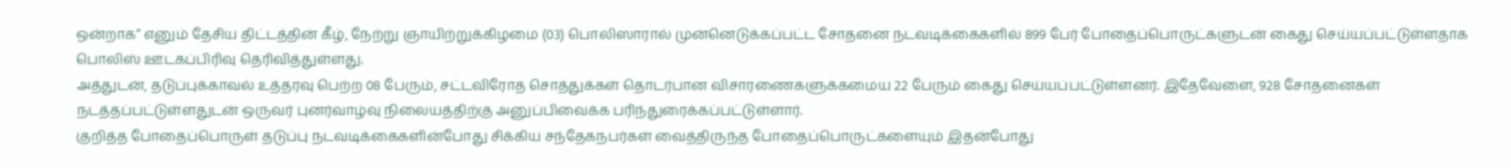ஒன்றாக” எனும் தேசிய திட்டத்தின் கீழ், நேற்று ஞாயிற்றுக்கிழமை (03) பொலிஸாரால் முன்னெடுக்கப்பட்ட சோதனை நடவடிக்கைகளில் 899 பேர் போதைப்பொருட்களுடன் கைது செய்யப்பட்டுள்ளதாக பொலிஸ் ஊடகப்பிரிவு தெரிவித்துள்ளது.
அத்துடன், தடுப்புக்காவல் உத்தரவு பெற்ற 08 பேரும், சட்டவிரோத சொத்துக்கள் தொடர்பான விசாரணைகளுக்கமைய 22 பேரும் கைது செய்யப்பட்டுள்ளனர். இதேவேளை, 928 சோதனைகள் நடத்தப்பட்டுள்ளதுடன் ஒருவர் புனர்வாழ்வு நிலையத்திற்கு அனுப்பிவைக்க பரிந்துரைக்கப்பட்டுள்ளார்.
குறித்த போதைப்பொருள் தடுப்பு நடவடிக்கைகளின்போது சிக்கிய சந்தேகநபர்கள் வைத்திருந்த போதைப்பொருட்களையும் இதன்போது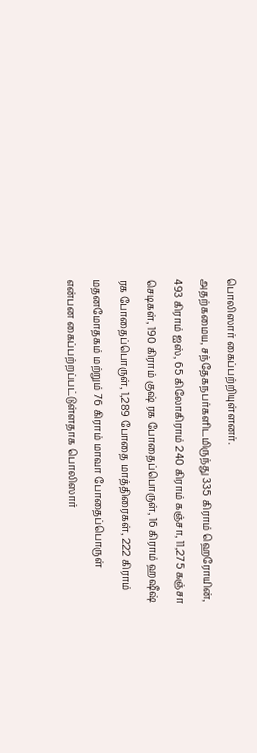பொலிஸார் கைப்பற்றியுள்ளனர்.
அதற்கமைய, சந்தேகநபர்களிடமிருந்து 335 கிராம் ஹெரோயின், 493 கிராம் ஐஸ், 65 கிலோகிராம் 240 கிராம் கஞ்சா, 11,275 கஞ்சா செடிகள், 190 கிராம் குஷ் ரக போதைப்பொருள், 16 கிராம் ஹஷீஷ் ரக போதைப்பொருள், 1,289 போதை மாத்திரைகள், 222 கிராம் மதனமோதகம் மற்றும் 76 கிராம் மாவா போதைப்பொருள் என்பன கைப்பற்றப்பட்டுள்ளதாக பொலிஸார்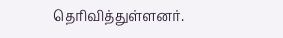தெரிவித்துள்ளனர்.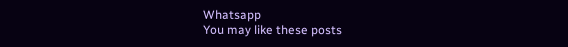Whatsapp
You may like these posts